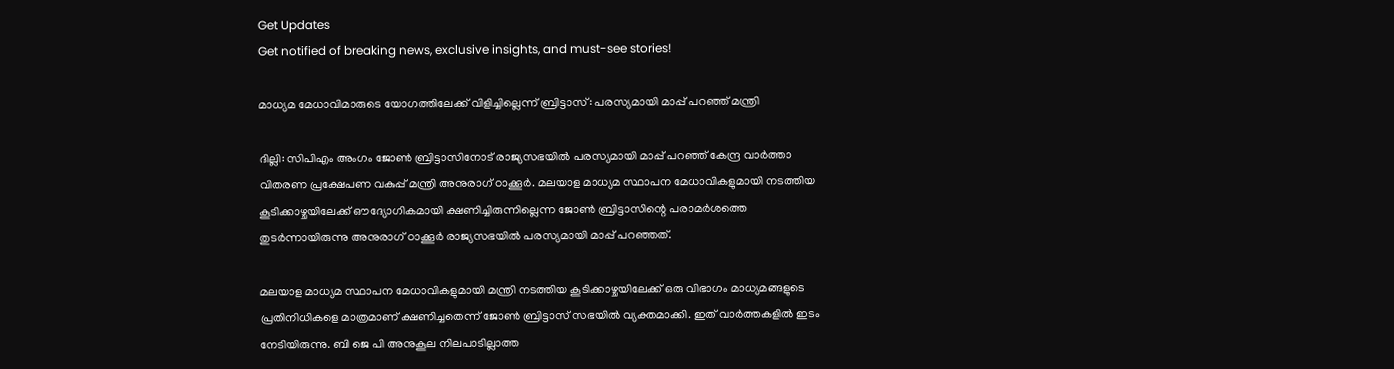Get Updates
Get notified of breaking news, exclusive insights, and must-see stories!

മാധ്യമ മേധാവിമാരുടെ യോഗത്തിലേക്ക് വിളിച്ചില്ലെന്ന് ബ്രിട്ടാസ്: പരസ്യമായി മാപ്പ് പറഞ്ഞ് മന്ത്രി

ദില്ലി: സിപിഎം അംഗം ജോണ്‍ ബ്രിട്ടാസിനോട് രാജ്യസഭയില്‍ പരസ്യമായി മാപ്പ് പറഞ്ഞ് കേന്ദ്ര വാർത്താ വിതരണ പ്രക്ഷേപണ വകുപ്പ് മന്ത്രി അനുരാഗ് ഠാക്കൂർ. മലയാള മാധ്യമ സ്ഥാപന മേധാവികളുമായി നടത്തിയ കൂടിക്കാഴ്ചയിലേക്ക് ഔദ്യോഗികമായി ക്ഷണിച്ചിരുന്നില്ലെന്ന ജോണ്‍ ബ്രിട്ടാസിന്റെ പരാമർശത്തെ തുടർന്നായിരുന്നു അനുരാഗ് ഠാക്കൂർ രാജ്യസഭയിൽ പരസ്യമായി മാപ്പ് പറഞ്ഞത്.

മലയാള മാധ്യമ സ്ഥാപന മേധാവികളുമായി മന്ത്രി നടത്തിയ കൂടിക്കാഴ്ചയിലേക്ക് ഒരു വിഭാഗം മാധ്യമങ്ങളുടെ പ്രതിനിധികളെ മാത്രമാണ് ക്ഷണിച്ചതെന്ന് ജോണ്‍ ബ്രിട്ടാസ് സഭയില്‍ വ്യക്തമാക്കി. ഇത് വാര്‍ത്തകളില്‍ ഇടം നേടിയിരുന്നു. ബി ജെ പി അനുകൂല നിലപാടില്ലാത്ത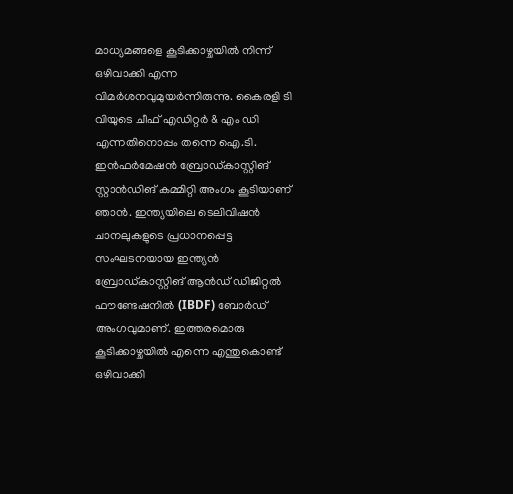മാധ്യമങ്ങളെ കൂടിക്കാഴ്ചയില്‍ നിന്ന് ഒഴിവാക്കി എന്ന വിമര്‍ശനവുമുയര്‍ന്നിരുന്നു. കൈരളി ടി വിയുടെ ചീഫ് എഡിറ്റർ & എം ഡി എന്നതിനൊപ്പം തന്നെ ഐ.ടി. ഇന്‍ഫര്‍മേഷന്‍ ബ്രോഡ്കാസ്റ്റിങ് സ്റ്റാന്‍ഡിങ് കമ്മിറ്റി അംഗം കൂടിയാണ് ഞാൻ. ഇന്ത്യയിലെ ടെലിവിഷന്‍ ചാനലുകളുടെ പ്രധാനപ്പെട്ട സംഘടനയായ ഇന്ത്യന്‍ ബ്രോഡ്കാസ്റ്റിങ് ആന്‍ഡ് ഡിജിറ്റല്‍ ഫൗണ്ടേഷനില്‍ (IBDF) ബോര്‍ഡ് അംഗവുമാണ്. ഇത്തരമൊരു കൂടിക്കാഴ്ചയില്‍ എന്നെ എന്തുകൊണ്ട് ഒഴിവാക്കി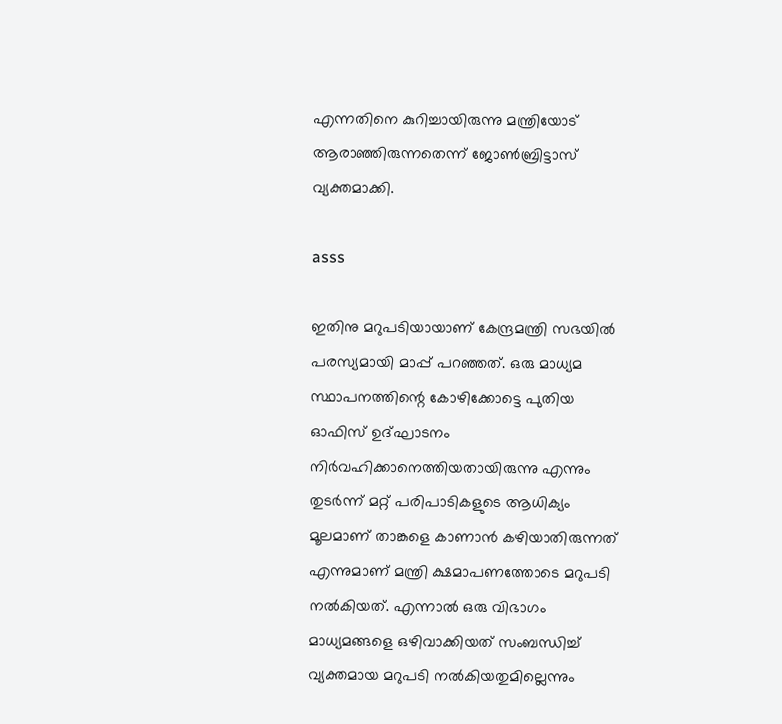എന്നതിനെ കുറിച്ചായിരുന്നു മന്ത്രിയോട് ആരാഞ്ഞിരുന്നതെന്ന് ജോണ്‍ബ്രിട്ടാസ് വ്യക്തമാക്കി.

asss

ഇതിനു മറുപടിയായാണ് കേന്ദ്രമന്ത്രി സഭയിൽ പരസ്യമായി മാപ്പ് പറഞ്ഞത്. ഒരു മാധ്യമ സ്ഥാപനത്തിന്റെ കോഴിക്കോട്ടെ പുതിയ ഓഫിസ് ഉദ്ഘാടനം നിർവഹിക്കാനെത്തിയതായിരുന്നു എന്നും തുടർന്ന് മറ്റ് പരിപാടികളുടെ ആധിക്യം മൂലമാണ് താങ്കളെ കാണാൻ കഴിയാതിരുന്നത് എന്നുമാണ് മന്ത്രി ക്ഷമാപണത്തോടെ മറുപടി നൽകിയത്. എന്നാൽ ഒരു വിഭാഗം മാധ്യമങ്ങളെ ഒഴിവാക്കിയത് സംബന്ധിച്ച് വ്യക്തമായ മറുപടി നൽകിയതുമില്ലെന്നും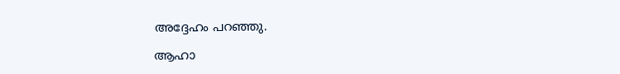അദ്ദേഹം പറഞ്ഞു.

ആഹാ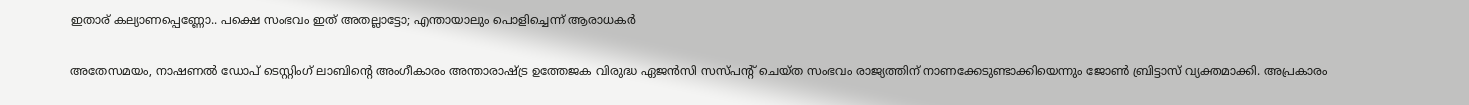ഇതാര് കല്യാണപ്പെണ്ണോ.. പക്ഷെ സംഭവം ഇത് അതല്ലാട്ടോ; എന്തായാലും പൊളിച്ചെന്ന് ആരാധകർ

അതേസമയം, നാഷണല്‍ ഡോപ് ടെസ്റ്റിംഗ് ലാബിന്റെ അംഗീകാരം അന്താരാഷ്ട്ര ഉത്തേജക വിരുദ്ധ ഏജൻസി സസ്പന്റ് ചെയ്ത സംഭവം രാജ്യത്തിന് നാണക്കേടുണ്ടാക്കിയെന്നും ജോണ്‍ ബ്രിട്ടാസ് വ്യക്തമാക്കി. അപ്രകാരം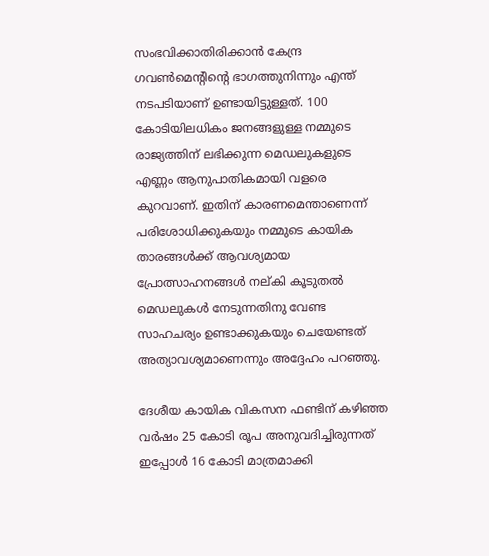സംഭവിക്കാതിരിക്കാൻ കേന്ദ്ര ഗവൺമെന്റിന്റെ ഭാഗത്തുനിന്നും എന്ത് നടപടിയാണ് ഉണ്ടായിട്ടുള്ളത്. 100 കോടിയിലധികം ജനങ്ങളുള്ള നമ്മുടെ രാജ്യത്തിന് ലഭിക്കുന്ന മെഡലുകളുടെ എണ്ണം ആനുപാതികമായി വളരെ കുറവാണ്. ഇതിന് കാരണമെന്താണെന്ന് പരിശോധിക്കുകയും നമ്മുടെ കായിക താരങ്ങൾക്ക് ആവശ്യമായ പ്രോത്സാഹനങ്ങള്‍ നല്കി കൂടുതൽ മെഡലുകൾ നേടുന്നതിനു വേണ്ട സാഹചര്യം ഉണ്ടാക്കുകയും ചെയേണ്ടത് അത്യാവശ്യമാണെന്നും അദ്ദേഹം പറഞ്ഞു.

ദേശീയ കായിക വികസന ഫണ്ടിന് കഴിഞ്ഞ വർഷം 25 കോടി രൂപ അനുവദിച്ചിരുന്നത് ഇപ്പോള്‍ 16 കോടി മാത്രമാക്കി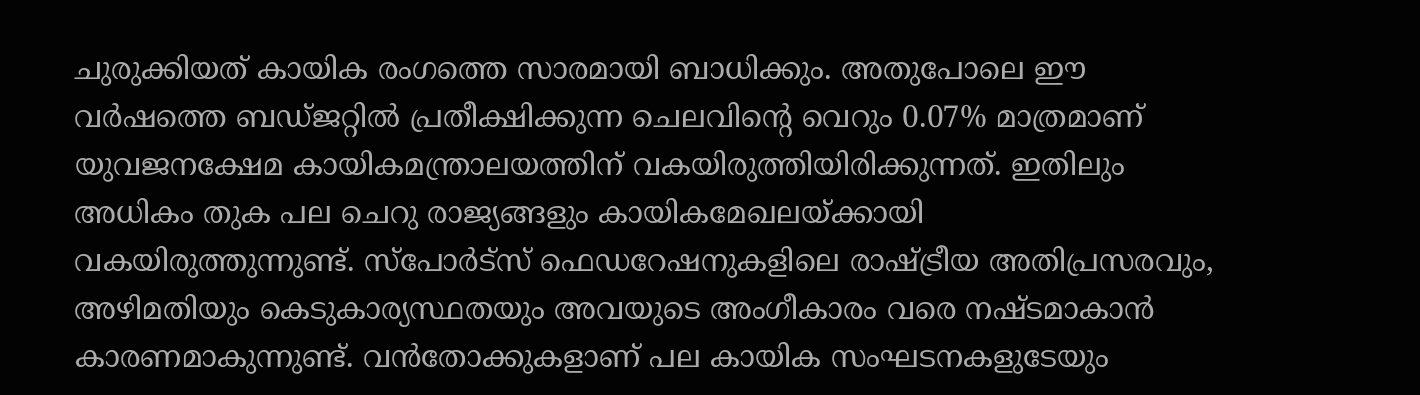ചുരുക്കിയത് കായിക രംഗത്തെ സാരമായി ബാധിക്കും. അതുപോലെ ഈ വർഷത്തെ ബഡ്ജറ്റിൽ പ്രതീക്ഷിക്കുന്ന ചെലവിന്റെ വെറും 0.07% മാത്രമാണ് യുവജനക്ഷേമ കായികമന്ത്രാലയത്തിന് വകയിരുത്തിയിരിക്കുന്നത്. ഇതിലും അധികം തുക പല ചെറു രാജ്യങ്ങളും കായികമേഖലയ്ക്കായി വകയിരുത്തുന്നുണ്ട്. സ്‌പോർട്സ് ഫെഡറേഷനുകളിലെ രാഷ്ട്രീയ അതിപ്രസരവും, അഴിമതിയും കെടുകാര്യസ്ഥതയും അവയുടെ അംഗീകാരം വരെ നഷ്ടമാകാന്‍ കാരണമാകുന്നുണ്ട്. വൻതോക്കുകളാണ് പല കായിക സംഘടനകളുടേയും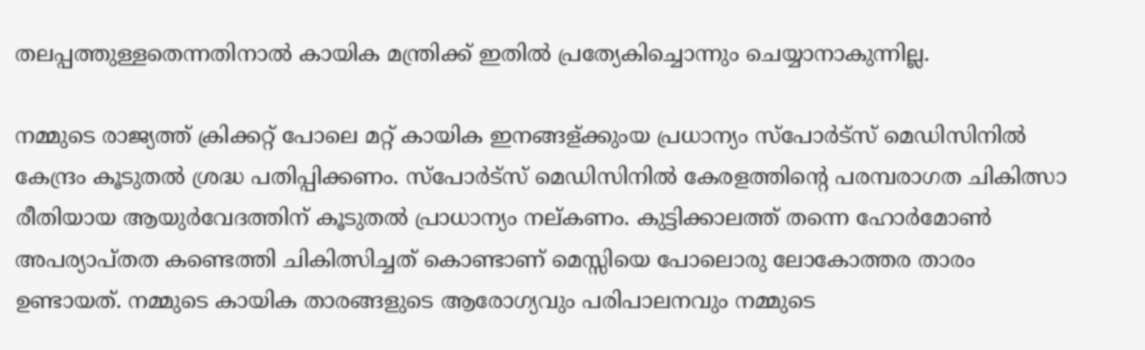തലപ്പത്തുള്ളതെന്നതിനാൽ കായിക മന്ത്രിക്ക് ഇതില്‍ പ്രത്യേകിച്ചൊന്നും ചെയ്യാനാകുന്നില്ല.

നമ്മുടെ രാജ്യത്ത് ക്രിക്കറ്റ് പോലെ മറ്റ് കായിക ഇനങ്ങള്ക്കുംയ പ്രധാന്യം സ്‌പോർട്സ് മെഡിസിനില്‍ കേന്ദ്രം കൂടുതല്‍ ശ്രദ്ധ പതിപ്പിക്കണം. സ്‌പോർട്സ് മെഡിസിനില്‍ കേരളത്തിന്റെ പരമ്പരാഗത ചികിത്സാ രീതിയായ ആയുർവേദത്തിന് കൂടുതല്‍ പ്രാധാന്യം നല്കണം. കുട്ടിക്കാലത്ത് തന്നെ ഹോർമോണ്‍ അപര്യാപ്തത കണ്ടെത്തി ചികിത്സിച്ചത് കൊണ്ടാണ് മെസ്സിയെ പോലൊരു ലോകോത്തര താരം ഉണ്ടായത്. നമ്മുടെ കായിക താരങ്ങളുടെ ആരോഗ്യവും പരിപാലനവും നമ്മുടെ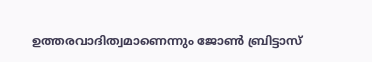ഉത്തരവാദിത്വമാണെന്നും ജോണ്‍ ബ്രിട്ടാസ്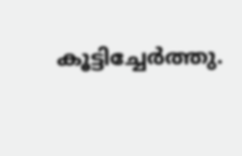കൂട്ടിച്ചേർത്തു.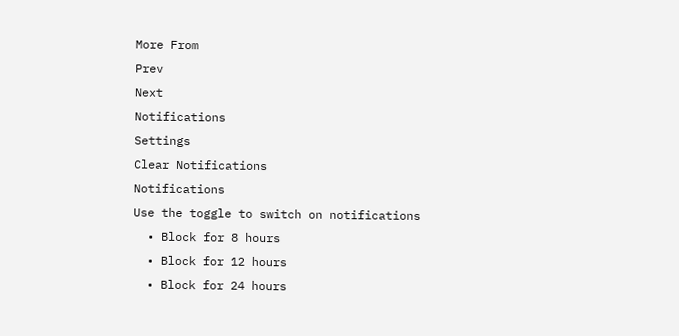More From
Prev
Next
Notifications
Settings
Clear Notifications
Notifications
Use the toggle to switch on notifications
  • Block for 8 hours
  • Block for 12 hours
  • Block for 24 hours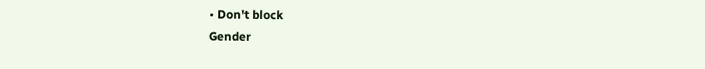• Don't block
Gender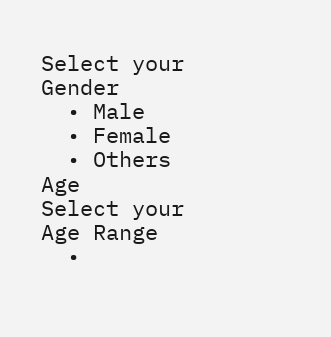Select your Gender
  • Male
  • Female
  • Others
Age
Select your Age Range
  •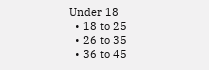Under 18
  • 18 to 25
  • 26 to 35
  • 36 to 45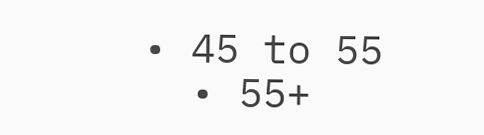• 45 to 55
  • 55+